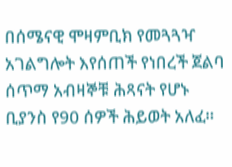በሰሜናዊ ሞዛምቢክ የመጓጓዣ አገልግሎት እየሰጠች የነበረች ጀልባ ሰጥማ አብዛኞቹ ሕጻናት የሆኑ ቢያንስ የ90 ሰዎች ሕይወት አለፈ።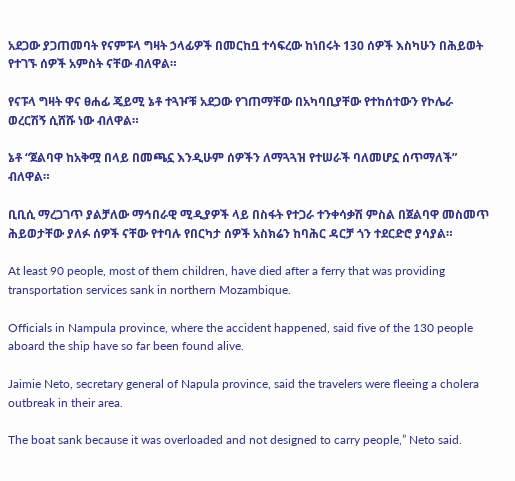አደጋው ያጋጠመባት የናምፑላ ግዛት ኃላፊዎች በመርከቧ ተሳፍረው ከነበሩት 130 ሰዎች እስካሁን በሕይወት የተገኙ ሰዎች አምስት ናቸው ብለዋል።

የናፑላ ግዛት ዋና ፀሐፊ ጄይሚ ኔቶ ተጓዦቹ አደጋው የገጠማቸው በአካባቢያቸው የተከሰተውን የኮሌራ ወረርሽኝ ሲሸሹ ነው ብለዋል።

ኔቶ “ጀልባዋ ከአቅሟ በላይ በመጫኗ እንዲሁም ሰዎችን ለማጓጓዝ የተሠራች ባለመሆኗ ሰጥማለች” ብለዋል።

ቢቢሲ ማረጋገጥ ያልቻለው ማኅበራዊ ሚዲያዎች ላይ በስፋት የተጋራ ተንቀሳቃሽ ምስል በጀልባዋ መስመጥ ሕይወታቸው ያለፉ ሰዎች ናቸው የተባሉ የበርካታ ሰዎች አስክሬን ከባሕር ዳርቻ ጎን ተደርድሮ ያሳያል።

At least 90 people, most of them children, have died after a ferry that was providing transportation services sank in northern Mozambique.

Officials in Nampula province, where the accident happened, said five of the 130 people aboard the ship have so far been found alive.

Jaimie Neto, secretary general of Napula province, said the travelers were fleeing a cholera outbreak in their area.

The boat sank because it was overloaded and not designed to carry people,” Neto said.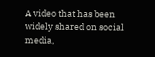A video that has been widely shared on social media,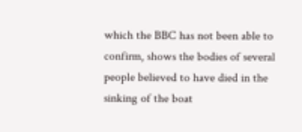which the BBC has not been able to confirm, shows the bodies of several people believed to have died in the sinking of the boat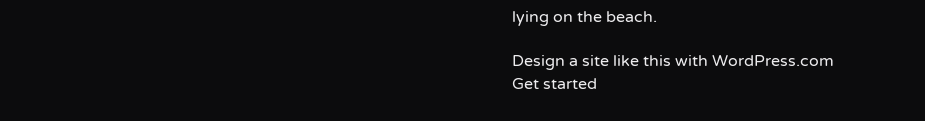lying on the beach.

Design a site like this with WordPress.com
Get started